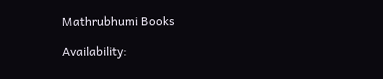Mathrubhumi Books

Availability: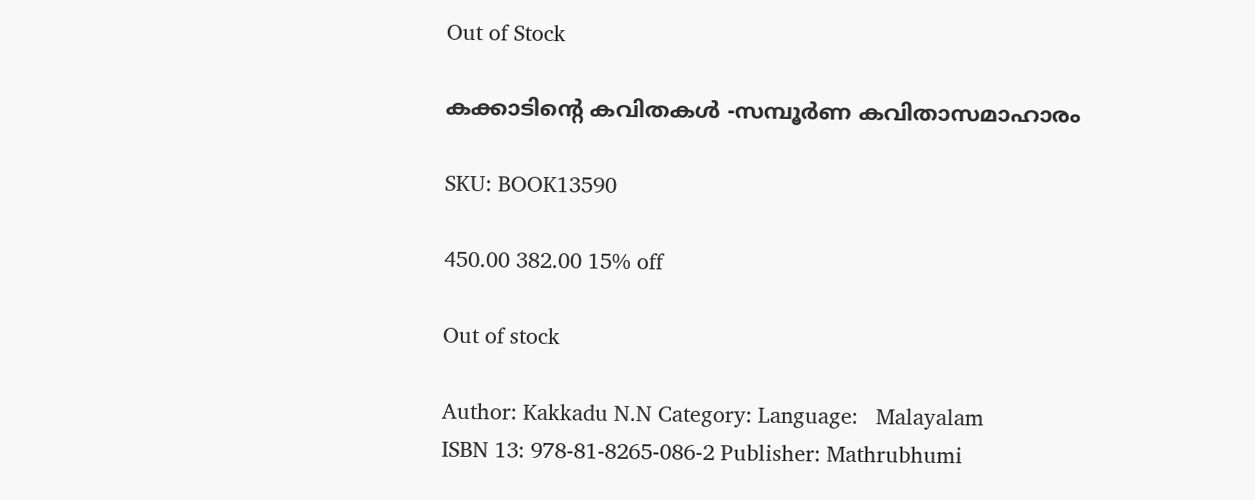Out of Stock

കക്കാടിന്റെ കവിതകള്‍ -സമ്പൂര്‍ണ കവിതാസമാഹാരം

SKU: BOOK13590

450.00 382.00 15% off

Out of stock

Author: Kakkadu N.N Category: Language:   Malayalam
ISBN 13: 978-81-8265-086-2 Publisher: Mathrubhumi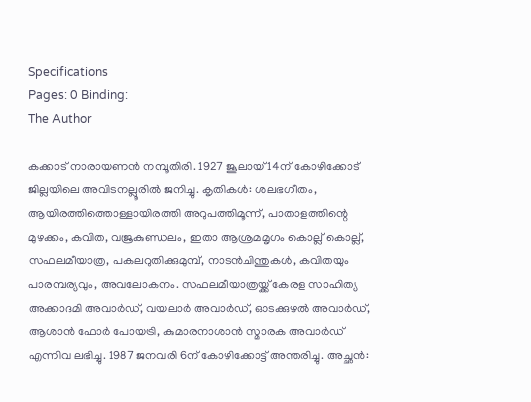Specifications
Pages: 0 Binding:
The Author

കക്കാട് നാരായണന്‍ നമ്പൂതിരി. 1927 ജൂലായ് 14ന് കോഴിക്കോട് ജില്ലയിലെ അവിടനല്ലൂരില്‍ ജനിച്ചു. കൃതികള്‍: ശലഭഗീതം, ആയിരത്തിത്തൊള്ളായിരത്തി അറുപത്തിമൂന്ന്, പാതാളത്തിന്റെ മുഴക്കം, കവിത, വജ്രകുണ്ഡലം, ഇതാ ആശ്രമമൃഗം കൊല്ല് കൊല്ല്, സഫലമീയാത്ര, പകലറുതിക്കുമുമ്പ്, നാടന്‍ചിന്തുകള്‍, കവിതയും പാരമ്പര്യവും, അവലോകനം. സഫലമീയാത്രയ്ക്ക് കേരള സാഹിത്യ അക്കാദമി അവാര്‍ഡ്, വയലാര്‍ അവാര്‍ഡ്, ഓടക്കുഴല്‍ അവാര്‍ഡ്, ആശാന്‍ ഫോര്‍ പോയട്രി, കുമാരനാശാന്‍ സ്മാരക അവാര്‍ഡ് എന്നിവ ലഭിച്ചു. 1987 ജനവരി 6ന് കോഴിക്കോട്ട് അന്തരിച്ചു. അച്ഛന്‍: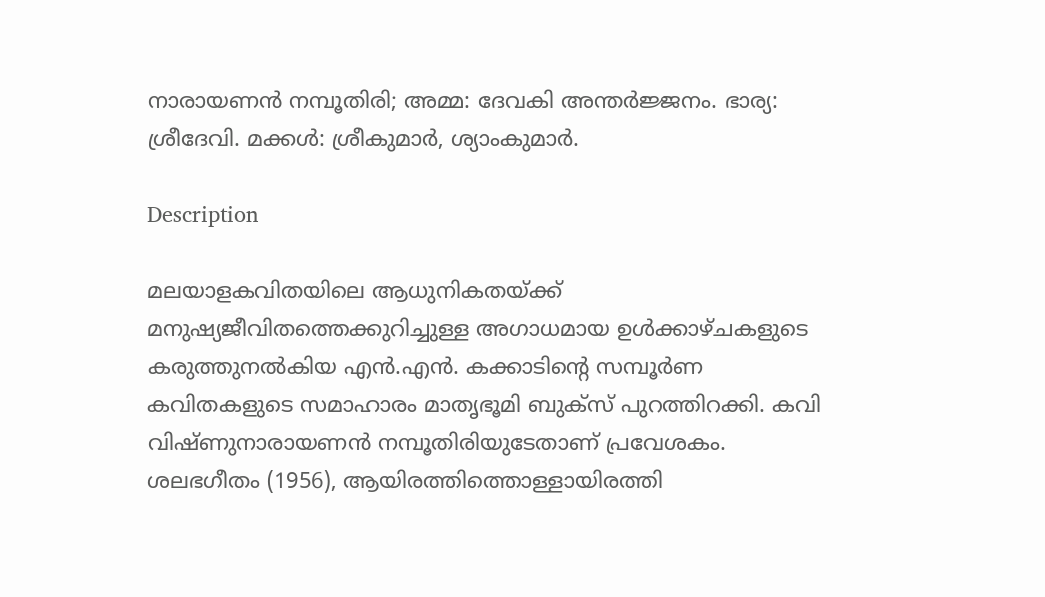നാരായണന്‍ നമ്പൂതിരി; അമ്മ: ദേവകി അന്തര്‍ജ്ജനം. ഭാര്യ: ശ്രീദേവി. മക്കള്‍: ശ്രീകുമാര്‍, ശ്യാംകുമാര്‍.

Description

മലയാളകവിതയിലെ ആധുനികതയ്ക്ക് മനുഷ്യജീവിതത്തെക്കുറിച്ചുള്ള അഗാധമായ ഉള്‍ക്കാഴ്ചകളുടെ കരുത്തുനല്‍കിയ എന്‍.എന്‍. കക്കാടിന്റെ സമ്പൂര്‍ണ കവിതകളുടെ സമാഹാരം മാതൃഭൂമി ബുക്‌സ് പുറത്തിറക്കി. കവി വിഷ്ണുനാരായണന്‍ നമ്പൂതിരിയുടേതാണ് പ്രവേശകം. ശലഭഗീതം (1956), ആയിരത്തിത്തൊള്ളായിരത്തി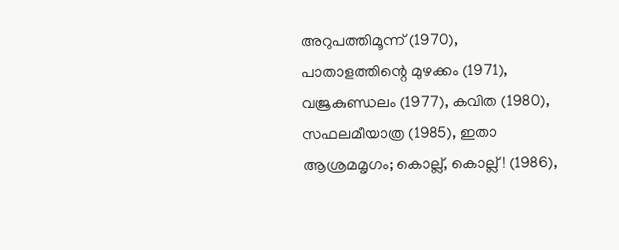അറുപത്തിമൂന്ന് (1970), പാതാളത്തിന്റെ മുഴക്കം (1971), വജ്രകുണ്ഡലം (1977), കവിത (1980), സഫലമീയാത്ര (1985), ഇതാ ആശ്രമമൃഗം; കൊല്ല്, കൊല്ല്! (1986),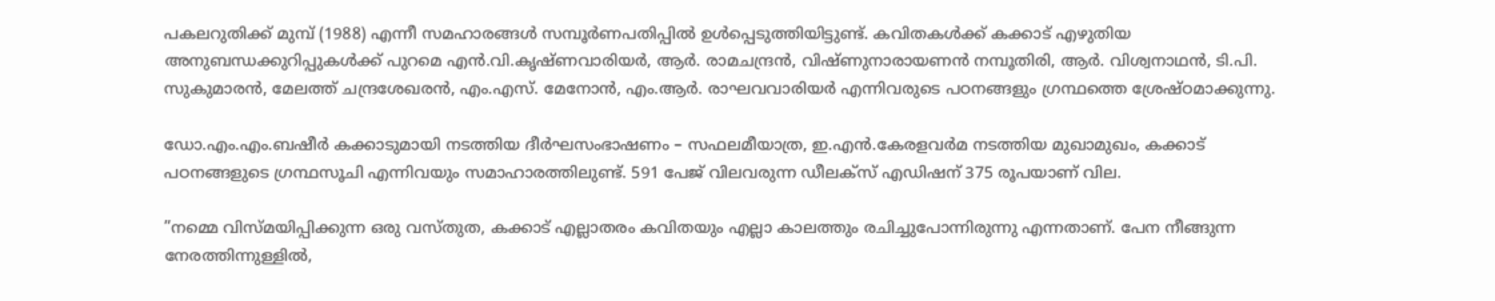പകലറുതിക്ക് മുമ്പ് (1988) എന്നീ സമഹാരങ്ങള്‍ സമ്പൂര്‍ണപതിപ്പില്‍ ഉള്‍പ്പെടുത്തിയിട്ടുണ്ട്. കവിതകള്‍ക്ക് കക്കാട് എഴുതിയ അനുബന്ധക്കുറിപ്പുകള്‍ക്ക് പുറമെ എന്‍.വി.കൃഷ്ണവാരിയര്‍, ആര്‍. രാമചന്ദ്രന്‍, വിഷ്ണുനാരായണന്‍ നമ്പൂതിരി, ആര്‍. വിശ്വനാഥന്‍, ടി.പി. സുകുമാരന്‍, മേലത്ത് ചന്ദ്രശേഖരന്‍, എം.എസ്. മേനോന്‍, എം.ആര്‍. രാഘവവാരിയര്‍ എന്നിവരുടെ പഠനങ്ങളും ഗ്രന്ഥത്തെ ശ്രേഷ്ഠമാക്കുന്നു.

ഡോ.എം.എം.ബഷീര്‍ കക്കാടുമായി നടത്തിയ ദീര്‍ഘസംഭാഷണം – സഫലമീയാത്ര, ഇ.എന്‍.കേരളവര്‍മ നടത്തിയ മുഖാമുഖം, കക്കാട് പഠനങ്ങളുടെ ഗ്രന്ഥസൂചി എന്നിവയും സമാഹാരത്തിലുണ്ട്. 591 പേജ് വിലവരുന്ന ഡീലക്‌സ് എഡിഷന് 375 രൂപയാണ് വില.

”നമ്മെ വിസ്മയിപ്പിക്കുന്ന ഒരു വസ്തുത, കക്കാട് എല്ലാതരം കവിതയും എല്ലാ കാലത്തും രചിച്ചുപോന്നിരുന്നു എന്നതാണ്. പേന നീങ്ങുന്ന നേരത്തിന്നുള്ളില്‍,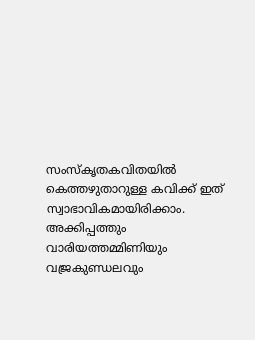സംസ്‌കൃതകവിതയില്‍ കെത്തഴുതാറുള്ള കവിക്ക് ഇത് സ്വാഭാവികമായിരിക്കാം. അക്കിപ്പത്തും വാരിയത്തമ്മിണിയും വജ്രകുണ്ഡലവും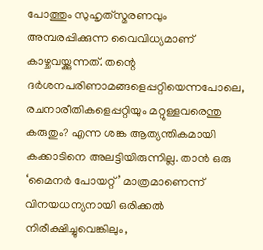പോത്തും സുഹൃത്‌സ്മരണവും അമ്പരപ്പിക്കുന്ന വൈവിധ്യമാണ് കാഴ്ചവയ്ക്കുന്നത്. തന്റെ ദര്‍ശനപരിണാമങ്ങളെപ്പറ്റിയെന്നപോലെ, രചനാരീതികളെപ്പറ്റിയും മറ്റുള്ളവരെന്തു കരുതും? എന്ന ശങ്ക ആത്യന്തികമായി കക്കാടിനെ അലട്ടിയിരുന്നില്ല. താന്‍ ഒരു ‘മൈനര്‍ പോയറ്റ്’ മാത്രമാണെന്ന് വിനയധന്യനായി ഒരിക്കല്‍ നിരീക്ഷിച്ചുവെങ്കിലും,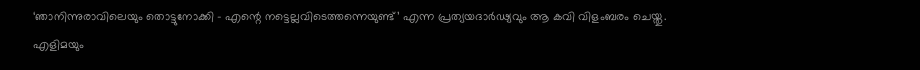‘ഞാനിന്നുരാവിലെയും തൊട്ടുനോക്കി – എന്റെ നട്ടെല്ലവിടെത്തന്നെയുണ്ട്’ എന്ന പ്രത്യയദാര്‍ഢ്യവും ആ കവി വിളംബരം ചെയ്തു. എളിമയും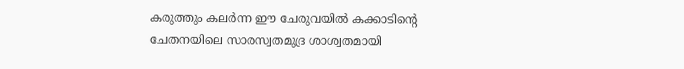കരുത്തും കലര്‍ന്ന ഈ ചേരുവയില്‍ കക്കാടിന്റെ ചേതനയിലെ സാരസ്വതമുദ്ര ശാശ്വതമായി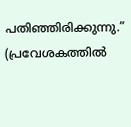പതിഞ്ഞിരിക്കുന്നു.” (പ്രവേശകത്തില്‍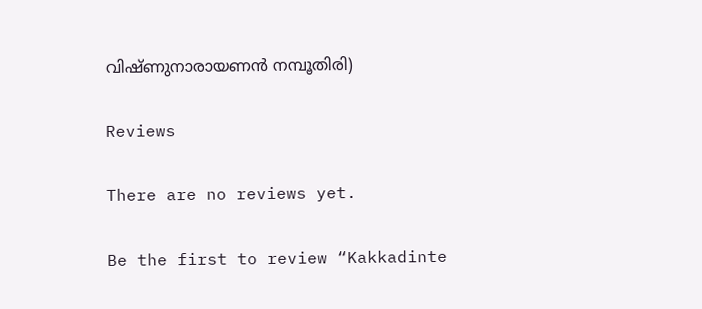വിഷ്ണുനാരായണന്‍ നമ്പൂതിരി)

Reviews

There are no reviews yet.

Be the first to review “Kakkadinte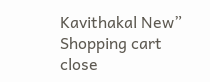Kavithakal New”
Shopping cart close